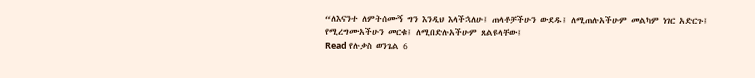“ለእናንተ ለምትሰሙኝ ግን እንዲህ እላችኋለሁ፤ ጠላቶቻችሁን ውደዱ፤ ለሚጠሉአችሁም መልካም ነገር አድርጉ፤ የሚረግሙአችሁን መርቁ፤ ለሚበድሉአችሁም ጸልዩላቸው፤
Read የሉቃስ ወንጌል 6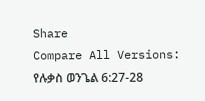Share
Compare All Versions: የሉቃስ ወንጌል 6:27-28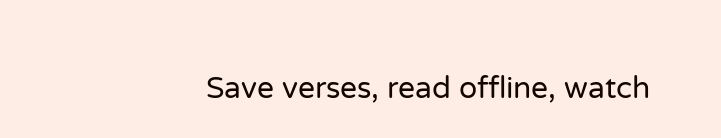Save verses, read offline, watch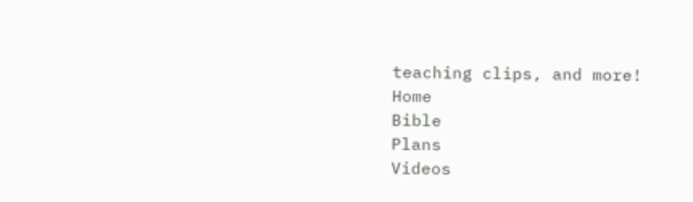teaching clips, and more!
Home
Bible
Plans
Videos